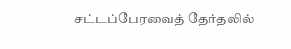சட்டப்பேரவைத் தேர்தலில்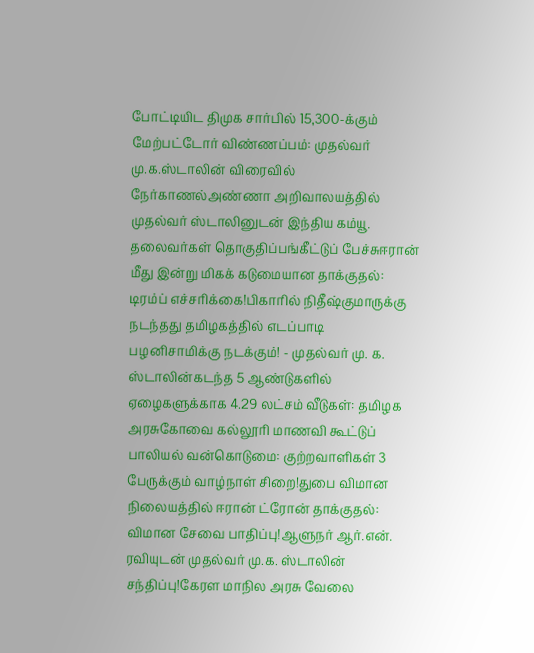போட்டியிட திமுக சார்பில் 15,300-க்கும் மேற்பட்டோர் விண்ணப்பம்: முதல்வர் மு.க.ஸ்டாலின் விரைவில் நேர்காணல்அண்ணா அறிவாலயத்தில் முதல்வர் ஸ்டாலினுடன் இந்திய கம்யூ. தலைவர்கள் தொகுதிப்பங்கீட்டுப் பேச்சுஈரான் மீது இன்று மிகக் கடுமையான தாக்குதல்: டிரம்ப் எச்சரிக்கை!பிகாரில் நிதீஷ்குமாருக்கு நடந்தது தமிழகத்தில் எடப்பாடி பழனிசாமிக்கு நடக்கும்! - முதல்வர் மு. க. ஸ்டாலின்கடந்த 5 ஆண்டுகளில் ஏழைகளுக்காக 4.29 லட்சம் வீடுகள்: தமிழக அரசுகோவை கல்லூரி மாணவி கூட்டுப் பாலியல் வன்கொடுமை: குற்றவாளிகள் 3 பேருக்கும் வாழ்நாள் சிறை!துபை விமான நிலையத்தில் ஈரான் ட்ரோன் தாக்குதல்: விமான சேவை பாதிப்பு!ஆளுநர் ஆர்.என். ரவியுடன் முதல்வர் மு.க. ஸ்டாலின் சந்திப்பு!கேரள மாநில அரசு வேலை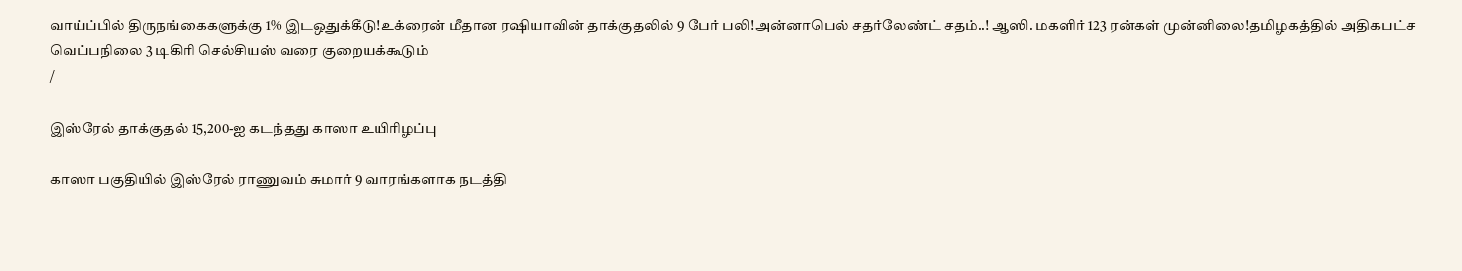வாய்ப்பில் திருநங்கைகளுக்கு 1% இடஒதுக்கீடு!உக்ரைன் மீதான ரஷியாவின் தாக்குதலில் 9 பேர் பலி!அன்னாபெல் சதர்லேண்ட் சதம்..! ஆஸி. மகளிர் 123 ரன்கள் முன்னிலை!தமிழகத்தில் அதிகபட்ச வெப்பநிலை 3 டிகிரி செல்சியஸ் வரை குறையக்கூடும்
/

இஸ்ரேல் தாக்குதல் 15,200-ஐ கடந்தது காஸா உயிரிழப்பு

காஸா பகுதியில் இஸ்ரேல் ராணுவம் சுமார் 9 வாரங்களாக நடத்தி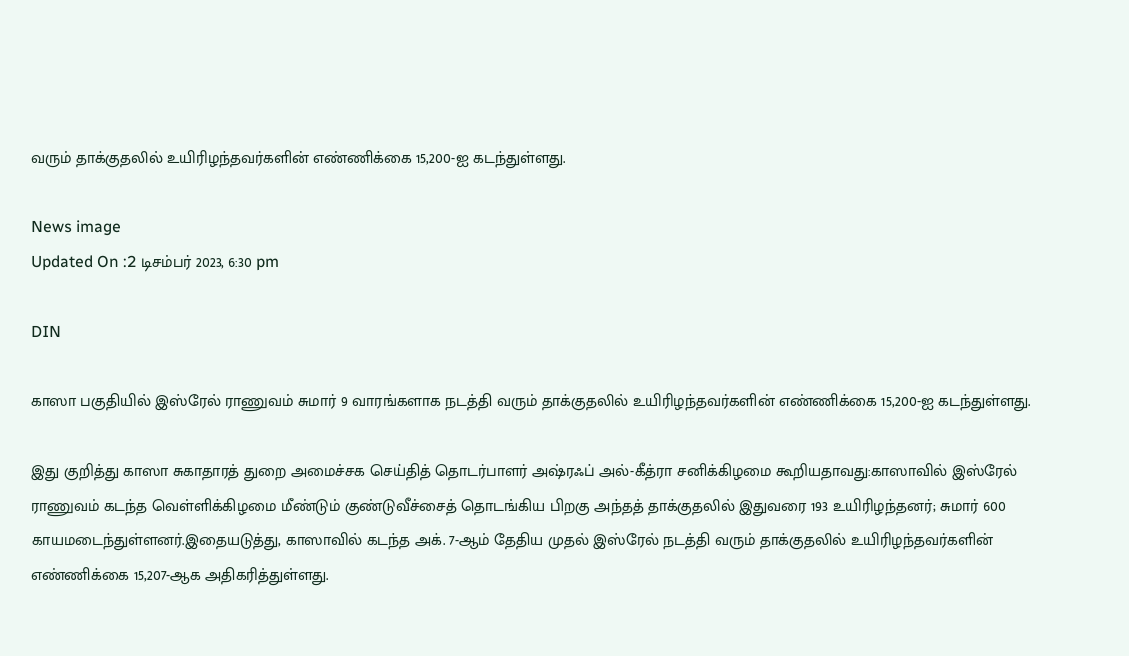வரும் தாக்குதலில் உயிரிழந்தவர்களின் எண்ணிக்கை 15,200-ஐ கடந்துள்ளது.

News image
Updated On :2 டிசம்பர் 2023, 6:30 pm

DIN

காஸா பகுதியில் இஸ்ரேல் ராணுவம் சுமார் 9 வாரங்களாக நடத்தி வரும் தாக்குதலில் உயிரிழந்தவர்களின் எண்ணிக்கை 15,200-ஐ கடந்துள்ளது.

இது குறித்து காஸா சுகாதாரத் துறை அமைச்சக செய்தித் தொடர்பாளர் அஷ்ரஃப் அல்-கீத்ரா சனிக்கிழமை கூறியதாவது:காஸாவில் இஸ்ரேல் ராணுவம் கடந்த வெள்ளிக்கிழமை மீண்டும் குண்டுவீச்சைத் தொடங்கிய பிறகு அந்தத் தாக்குதலில் இதுவரை 193 உயிரிழந்தனர்; சுமார் 600 காயமடைந்துள்ளனர்.இதையடுத்து, காஸாவில் கடந்த அக். 7-ஆம் தேதிய முதல் இஸ்ரேல் நடத்தி வரும் தாக்குதலில் உயிரிழந்தவர்களின் எண்ணிக்கை 15,207-ஆக அதிகரித்துள்ளது.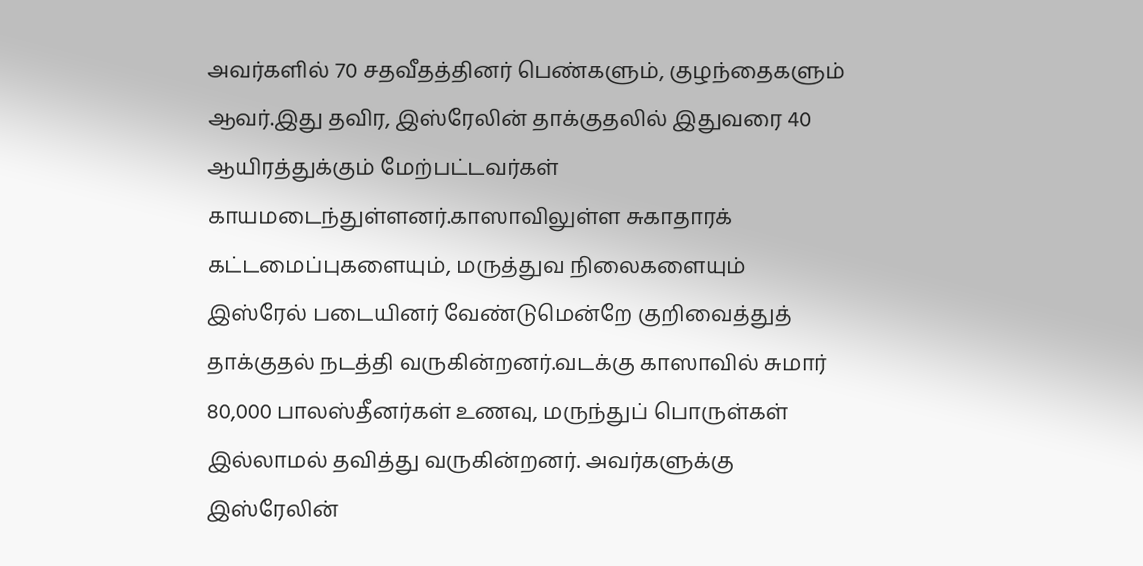அவர்களில் 70 சதவீதத்தினர் பெண்களும், குழந்தைகளும் ஆவர்.இது தவிர, இஸ்ரேலின் தாக்குதலில் இதுவரை 40 ஆயிரத்துக்கும் மேற்பட்டவர்கள் காயமடைந்துள்ளனர்.காஸாவிலுள்ள சுகாதாரக் கட்டமைப்புகளையும், மருத்துவ நிலைகளையும் இஸ்ரேல் படையினர் வேண்டுமென்றே குறிவைத்துத் தாக்குதல் நடத்தி வருகின்றனர்.வடக்கு காஸாவில் சுமார் 80,000 பாலஸ்தீனர்கள் உணவு, மருந்துப் பொருள்கள் இல்லாமல் தவித்து வருகின்றனர். அவர்களுக்கு இஸ்ரேலின்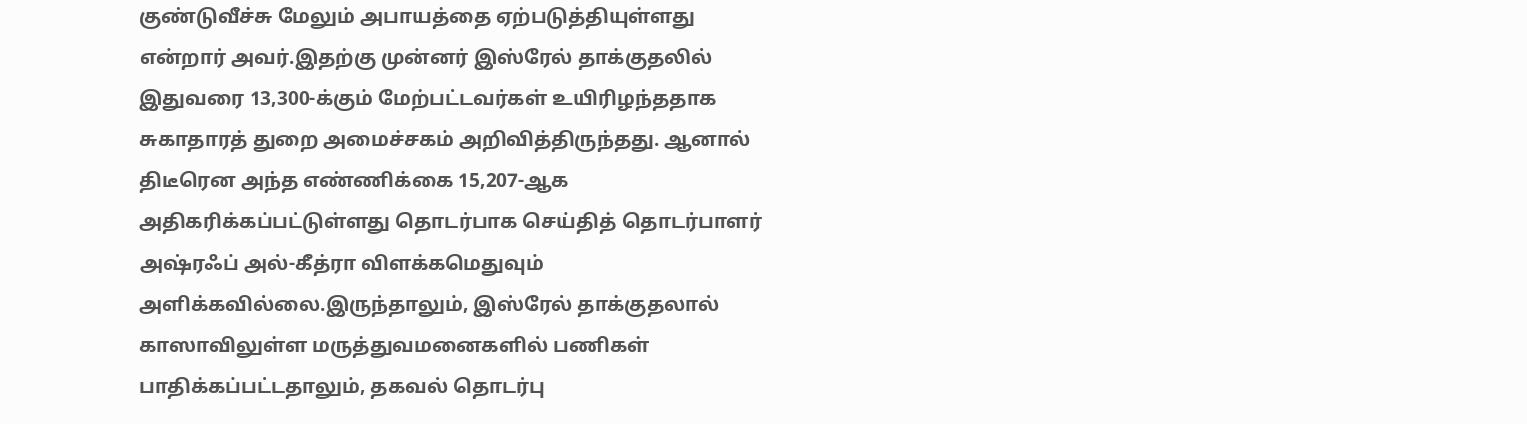குண்டுவீச்சு மேலும் அபாயத்தை ஏற்படுத்தியுள்ளது என்றார் அவர்.இதற்கு முன்னர் இஸ்ரேல் தாக்குதலில் இதுவரை 13,300-க்கும் மேற்பட்டவர்கள் உயிரிழந்ததாக சுகாதாரத் துறை அமைச்சகம் அறிவித்திருந்தது. ஆனால் திடீரென அந்த எண்ணிக்கை 15,207-ஆக அதிகரிக்கப்பட்டுள்ளது தொடர்பாக செய்தித் தொடர்பாளர் அஷ்ரஃப் அல்-கீத்ரா விளக்கமெதுவும் அளிக்கவில்லை.இருந்தாலும், இஸ்ரேல் தாக்குதலால் காஸாவிலுள்ள மருத்துவமனைகளில் பணிகள் பாதிக்கப்பட்டதாலும், தகவல் தொடர்பு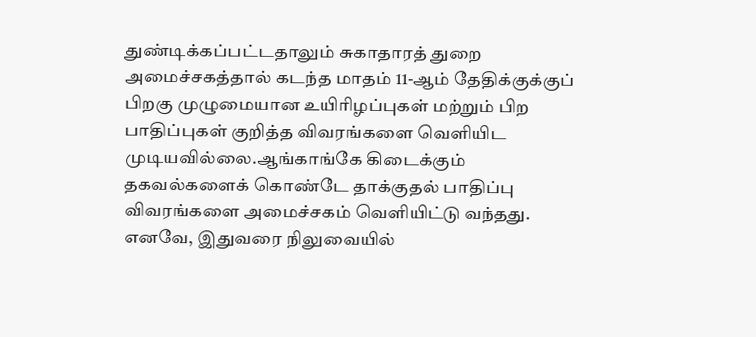துண்டிக்கப்பட்டதாலும் சுகாதாரத் துறை அமைச்சகத்தால் கடந்த மாதம் 11-ஆம் தேதிக்குக்குப் பிறகு முழுமையான உயிரிழப்புகள் மற்றும் பிற பாதிப்புகள் குறித்த விவரங்களை வெளியிட முடியவில்லை.ஆங்காங்கே கிடைக்கும் தகவல்களைக் கொண்டே தாக்குதல் பாதிப்பு விவரங்களை அமைச்சகம் வெளியிட்டு வந்தது. எனவே, இதுவரை நிலுவையில்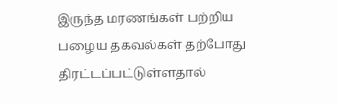இருந்த மரணங்கள் பற்றிய பழைய தகவல்கள் தற்போது திரட்டப்பட்டுள்ளதால்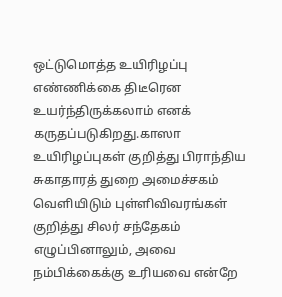ஒட்டுமொத்த உயிரிழப்பு எண்ணிக்கை திடீரென உயர்ந்திருக்கலாம் எனக் கருதப்படுகிறது.காஸா உயிரிழப்புகள் குறித்து பிராந்திய சுகாதாரத் துறை அமைச்சகம் வெளியிடும் புள்ளிவிவரங்கள் குறித்து சிலர் சந்தேகம் எழுப்பினாலும், அவை நம்பிக்கைக்கு உரியவை என்றே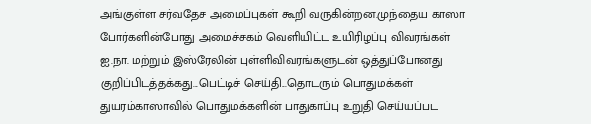அங்குள்ள சர்வதேச அமைப்புகள் கூறி வருகின்றன.முந்தைய காஸா போர்களின்போது அமைச்சகம் வெளியிட்ட உயிரிழப்பு விவரங்கள் ஐ.நா. மற்றும் இஸ்ரேலின் புள்ளிவிவரங்களுடன் ஒத்துப்போனது குறிப்பிடத்தக்கது...பெட்டிச் செய்தி...தொடரும் பொதுமக்கள் துயரம்காஸாவில் பொதுமக்களின் பாதுகாப்பு உறுதி செய்யப்பட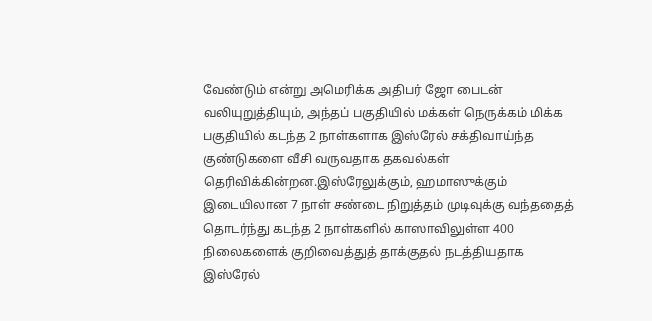வேண்டும் என்று அமெரிக்க அதிபர் ஜோ பைடன் வலியுறுத்தியும், அந்தப் பகுதியில் மக்கள் நெருக்கம் மிக்க பகுதியில் கடந்த 2 நாள்களாக இஸ்ரேல் சக்திவாய்ந்த குண்டுகளை வீசி வருவதாக தகவல்கள் தெரிவிக்கின்றன.இஸ்ரேலுக்கும், ஹமாஸுக்கும் இடையிலான 7 நாள் சண்டை நிறுத்தம் முடிவுக்கு வந்ததைத் தொடர்ந்து கடந்த 2 நாள்களில் காஸாவிலுள்ள 400 நிலைகளைக் குறிவைத்துத் தாக்குதல் நடத்தியதாக இஸ்ரேல்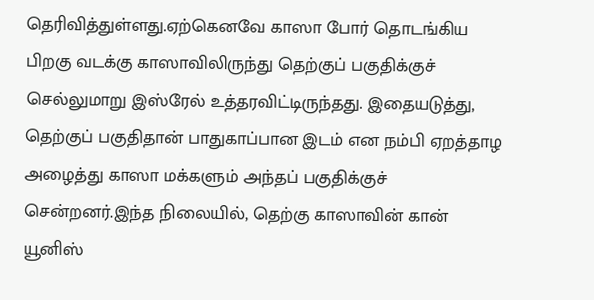தெரிவித்துள்ளது.ஏற்கெனவே காஸா போர் தொடங்கிய பிறகு வடக்கு காஸாவிலிருந்து தெற்குப் பகுதிக்குச் செல்லுமாறு இஸ்ரேல் உத்தரவிட்டிருந்தது. இதையடுத்து, தெற்குப் பகுதிதான் பாதுகாப்பான இடம் என நம்பி ஏறத்தாழ அழைத்து காஸா மக்களும் அந்தப் பகுதிக்குச் சென்றனர்.இந்த நிலையில், தெற்கு காஸாவின் கான் யூனிஸ்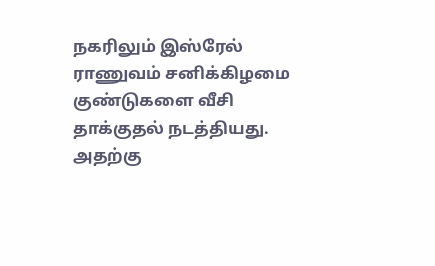நகரிலும் இஸ்ரேல் ராணுவம் சனிக்கிழமை குண்டுகளை வீசி தாக்குதல் நடத்தியது. அதற்கு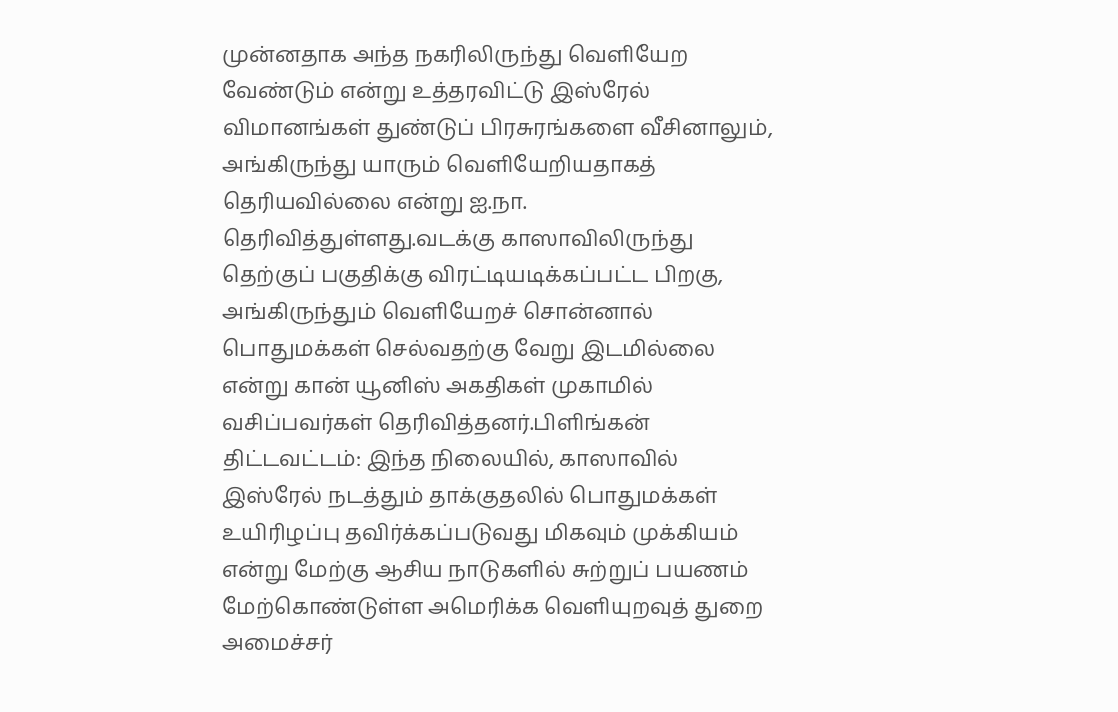முன்னதாக அந்த நகரிலிருந்து வெளியேற வேண்டும் என்று உத்தரவிட்டு இஸ்ரேல் விமானங்கள் துண்டுப் பிரசுரங்களை வீசினாலும், அங்கிருந்து யாரும் வெளியேறியதாகத் தெரியவில்லை என்று ஐ.நா. தெரிவித்துள்ளது.வடக்கு காஸாவிலிருந்து தெற்குப் பகுதிக்கு விரட்டியடிக்கப்பட்ட பிறகு, அங்கிருந்தும் வெளியேறச் சொன்னால் பொதுமக்கள் செல்வதற்கு வேறு இடமில்லை என்று கான் யூனிஸ் அகதிகள் முகாமில் வசிப்பவர்கள் தெரிவித்தனர்.பிளிங்கன் திட்டவட்டம்: இந்த நிலையில், காஸாவில் இஸ்ரேல் நடத்தும் தாக்குதலில் பொதுமக்கள் உயிரிழப்பு தவிர்க்கப்படுவது மிகவும் முக்கியம் என்று மேற்கு ஆசிய நாடுகளில் சுற்றுப் பயணம் மேற்கொண்டுள்ள அமெரிக்க வெளியுறவுத் துறை அமைச்சர்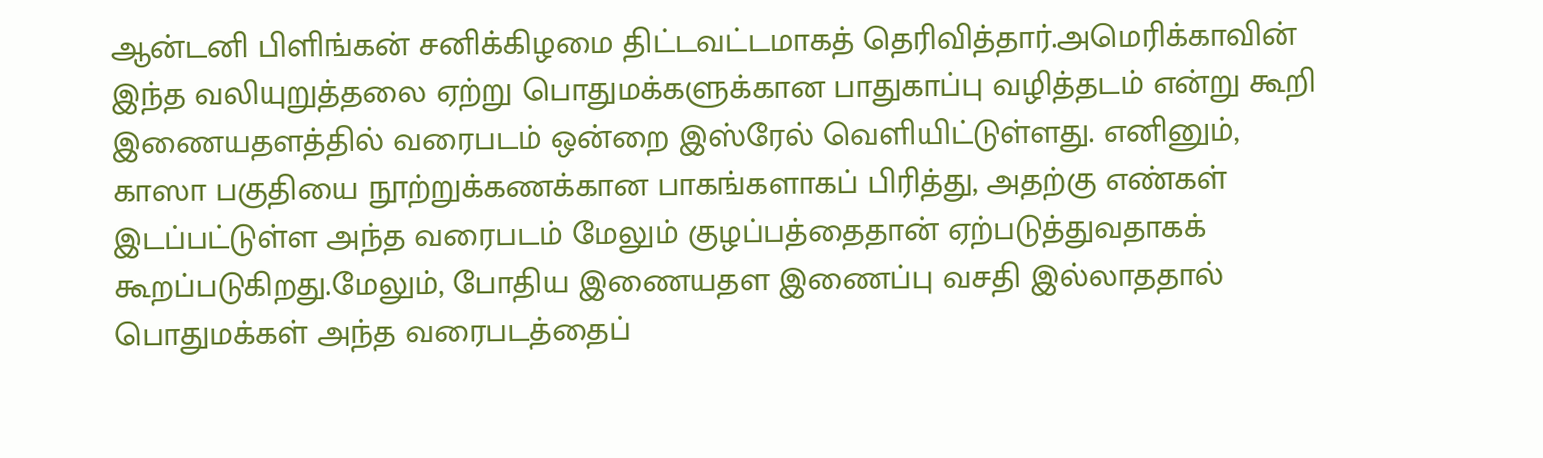ஆன்டனி பிளிங்கன் சனிக்கிழமை திட்டவட்டமாகத் தெரிவித்தார்.அமெரிக்காவின் இந்த வலியுறுத்தலை ஏற்று பொதுமக்களுக்கான பாதுகாப்பு வழித்தடம் என்று கூறி இணையதளத்தில் வரைபடம் ஒன்றை இஸ்ரேல் வெளியிட்டுள்ளது. எனினும், காஸா பகுதியை நூற்றுக்கணக்கான பாகங்களாகப் பிரித்து, அதற்கு எண்கள் இடப்பட்டுள்ள அந்த வரைபடம் மேலும் குழப்பத்தைதான் ஏற்படுத்துவதாகக் கூறப்படுகிறது.மேலும், போதிய இணையதள இணைப்பு வசதி இல்லாததால் பொதுமக்கள் அந்த வரைபடத்தைப்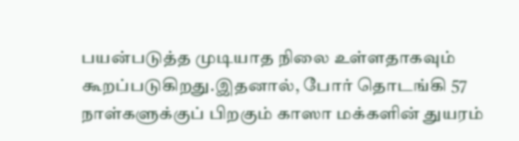பயன்படுத்த முடியாத நிலை உள்ளதாகவும் கூறப்படுகிறது.இதனால், போர் தொடங்கி 57 நாள்களுக்குப் பிறகும் காஸா மக்களின் துயரம்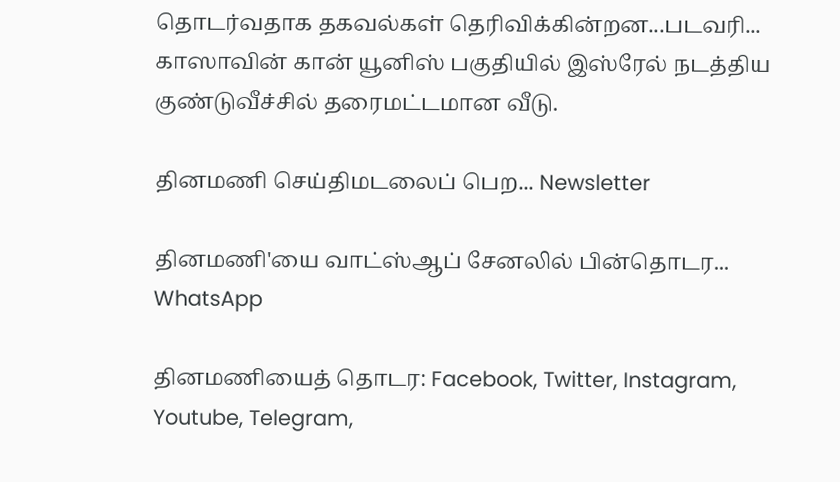தொடர்வதாக தகவல்கள் தெரிவிக்கின்றன...படவரி... காஸாவின் கான் யூனிஸ் பகுதியில் இஸ்ரேல் நடத்திய குண்டுவீச்சில் தரைமட்டமான வீடு.

தினமணி செய்திமடலைப் பெற... Newsletter

தினமணி'யை வாட்ஸ்ஆப் சேனலில் பின்தொடர... WhatsApp

தினமணியைத் தொடர: Facebook, Twitter, Instagram, Youtube, Telegram,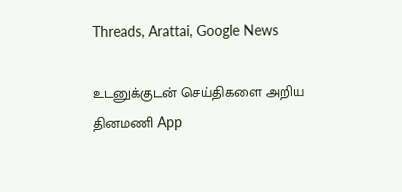Threads, Arattai, Google News

உடனுக்குடன் செய்திகளை அறிய தினமணி App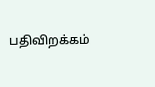பதிவிறக்கம்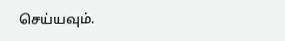செய்யவும்.